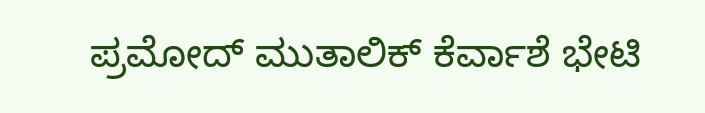ಪ್ರಮೋದ್ ಮುತಾಲಿಕ್ ಕೆರ್ವಾಶೆ ಭೇಟಿ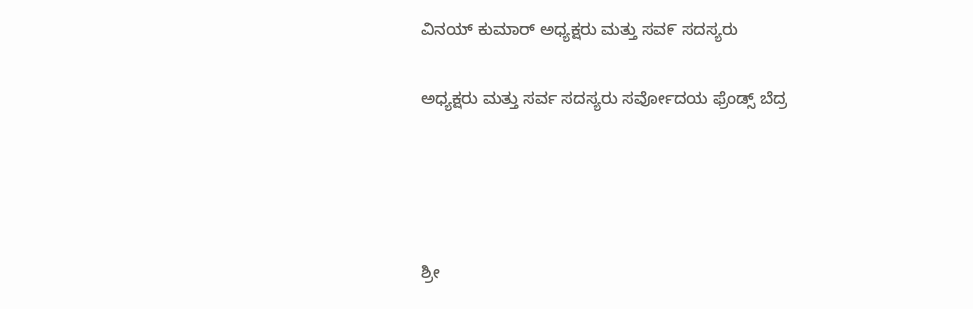ವಿನಯ್ ಕುಮಾರ್ ಅಧ್ಯಕ್ಷರು ಮತ್ತು ಸವ೯ ಸದಸ್ಯರು

ಅಧ್ಯಕ್ಷರು ಮತ್ತು ಸರ್ವ ಸದಸ್ಯರು ಸರ್ವೋದಯ ಫ್ರೆಂಡ್ಸ್ ಬೆದ್ರ




ಶ್ರೀ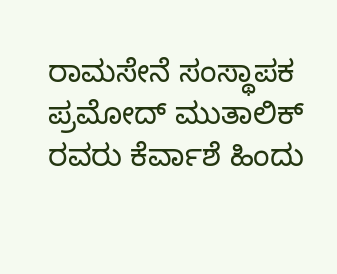ರಾಮಸೇನೆ ಸಂಸ್ಥಾಪಕ ಪ್ರಮೋದ್ ಮುತಾಲಿಕ್ ರವರು ಕೆರ್ವಾಶೆ ಹಿಂದು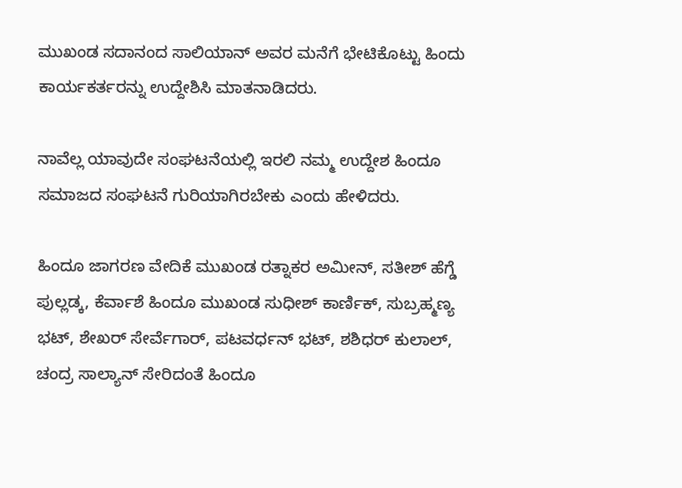ಮುಖಂಡ ಸದಾನಂದ ಸಾಲಿಯಾನ್ ಅವರ ಮನೆಗೆ ಭೇಟಿಕೊಟ್ಟು ಹಿಂದು ಕಾರ್ಯಕರ್ತರನ್ನು ಉದ್ದೇಶಿಸಿ ಮಾತನಾಡಿದರು.

ನಾವೆಲ್ಲ ಯಾವುದೇ ಸಂಘಟನೆಯಲ್ಲಿ ಇರಲಿ ನಮ್ಮ ಉದ್ದೇಶ ಹಿಂದೂ ಸಮಾಜದ ಸಂಘಟನೆ ಗುರಿಯಾಗಿರಬೇಕು ಎಂದು ಹೇಳಿದರು.

ಹಿಂದೂ ಜಾಗರಣ ವೇದಿಕೆ ಮುಖಂಡ ರತ್ನಾಕರ ಅಮೀನ್, ಸತೀಶ್ ಹೆಗ್ಡೆ ಪುಲ್ಲಡ್ಕ, ಕೆರ್ವಾಶೆ ಹಿಂದೂ ಮುಖಂಡ ಸುಧೀಶ್ ಕಾರ್ಣಿಕ್, ಸುಬ್ರಹ್ಮಣ್ಯ ಭಟ್, ಶೇಖರ್ ಸೇರ್ವೆಗಾರ್, ಪಟವರ್ಧನ್ ಭಟ್, ಶಶಿಧರ್ ಕುಲಾಲ್, ಚಂದ್ರ ಸಾಲ್ಯಾನ್ ಸೇರಿದಂತೆ ಹಿಂದೂ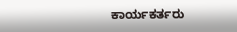ಕಾರ್ಯಕರ್ತರು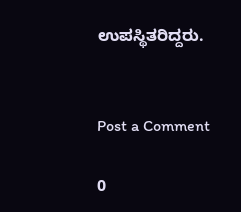ಉಪಸ್ಥಿತರಿದ್ದರು.


Post a Comment

0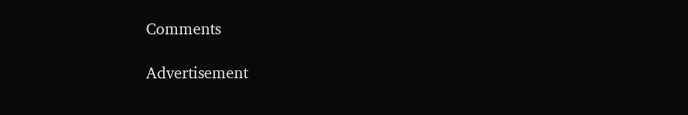Comments

Advertisement